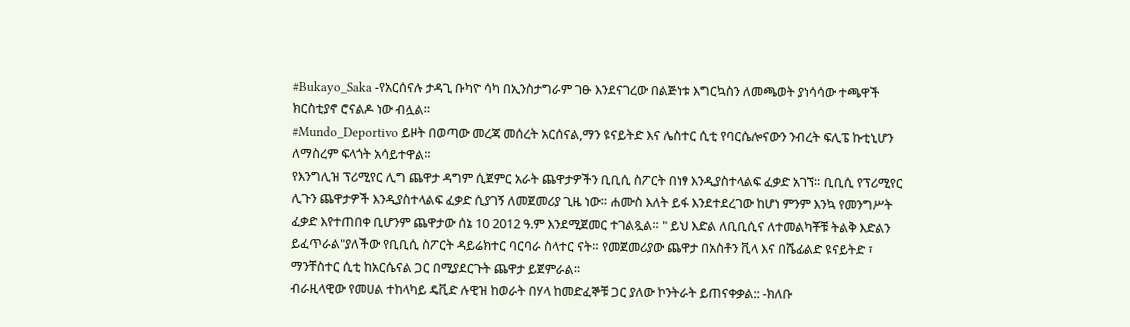#Bukayo_Saka -የአርሰናሉ ታዳጊ ቡካዮ ሳካ በኢንስታግራም ገፁ እንደናገረው በልጅነቱ እግርኳስን ለመጫወት ያነሳሳው ተጫዋች ክርስቲያኖ ሮናልዶ ነው ብሏል።
#Mundo_Deportivo ይዞት በወጣው መረጃ መሰረት አርሰናል,ማን ዩናይትድ እና ሌስተር ሲቲ የባርሴሎናውን ንብረት ፍሊፔ ኩቲኒሆን ለማስረም ፍላጎት አሳይተዋል።
የእንግሊዝ ፕሪሚየር ሊግ ጨዋታ ዳግም ሲጀምር አራት ጨዋታዎችን ቢቢሲ ስፖርት በነፃ እንዲያስተላልፍ ፈቃድ አገኘ። ቢቢሲ የፕሪሚየር ሊጉን ጨዋታዎች እንዲያስተላልፍ ፈቃድ ሲያገኝ ለመጀመሪያ ጊዜ ነው። ሐሙስ እለት ይፋ እንደተደረገው ከሆነ ምንም እንኳ የመንግሥት ፈቃድ እየተጠበቀ ቢሆንም ጨዋታው ሰኔ 10 2012 ዓ.ም እንደሚጀመር ተገልጿል። " ይህ እድል ለቢቢሲና ለተመልካቾቹ ትልቅ እድልን ይፈጥራል"ያለችው የቢቢሲ ስፖርት ዳይሬክተር ባርባራ ስላተር ናት። የመጀመሪያው ጨዋታ በአስቶን ቪላ እና በሼፊልድ ዩናይትድ ፣ ማንቸስተር ሲቲ ከአርሴናል ጋር በሚያደርጉት ጨዋታ ይጀምራል።
ብራዚላዊው የመሀል ተከላካይ ዴቪድ ሉዊዝ ከወራት በሃላ ከመድፈኞቹ ጋር ያለው ኮንትራት ይጠናቀቃል:: -ክለቡ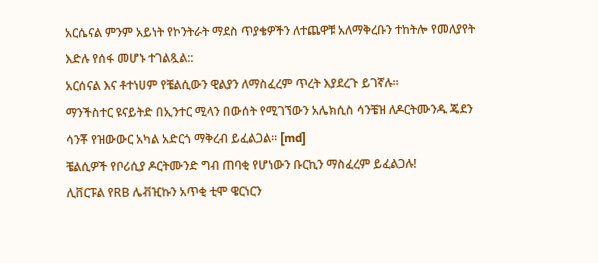አርሴናል ምንም አይነት የኮንትራት ማደስ ጥያቄዎችን ለተጨዋቹ አለማቅረቡን ተከትሎ የመለያየት እድሉ የሰፋ መሆኑ ተገልጿል::
አርሰናል እና ቶተነሀም የቼልሲውን ዊልያን ለማስፈረም ጥረት እያደረጉ ይገኛሉ።
ማንችስተር ዩናይትድ በኢንተር ሚላን በውሰት የሚገኘውን አሌክሲስ ሳንቼዝ ለዶርትሙንዱ ጄደን ሳንቾ የዝውውር አካል አድርጎ ማቅረብ ይፈልጋል። [md]
ቼልሲዎች የቦሪሲያ ዶርትሙንድ ግብ ጠባቂ የሆነውን ቡርኪን ማስፈረም ይፈልጋሉ!
ሊቨርፑል የRB ሌቭዢኩን አጥቂ ቲሞ ዌርነርን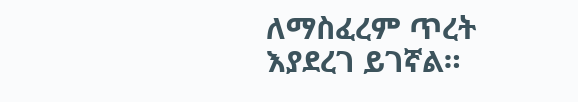ለማስፈረም ጥረት እያደረገ ይገኛል።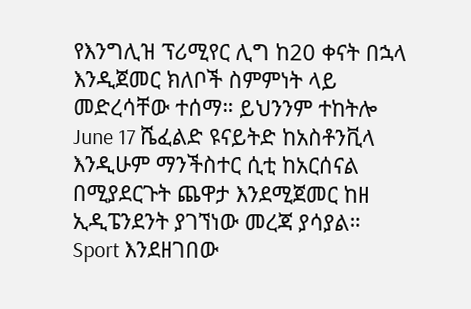የእንግሊዝ ፕሪሚየር ሊግ ከ20 ቀናት በኋላ እንዲጀመር ክለቦች ስምምነት ላይ መድረሳቸው ተሰማ። ይህንንም ተከትሎ June 17 ሼፈልድ ዩናይትድ ከአስቶንቪላ እንዲሁም ማንችስተር ሲቲ ከአርሰናል በሚያደርጉት ጨዋታ እንደሚጀመር ከዘ ኢዲፔንደንት ያገኘነው መረጃ ያሳያል።
Sport እንደዘገበው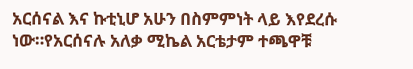አርሰናል እና ኩቲኒሆ አሁን በስምምነት ላይ እየደረሱ ነው።የአርሰናሉ አለቃ ሚኬል አርቴታም ተጫዋቹ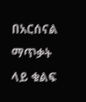በአርሰናል ማጥቃት ላይ ቁልፍ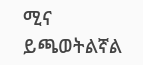ሚና ይጫወትልኛል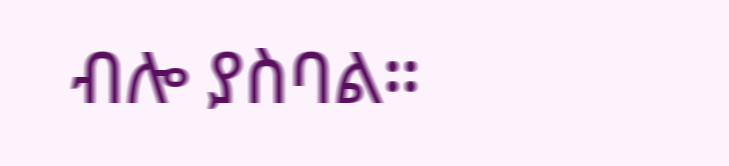ብሎ ያስባል።